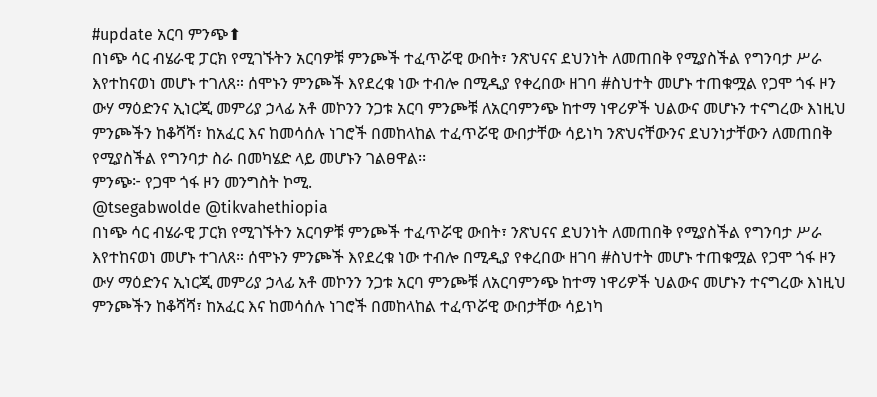#update አርባ ምንጭ⬆
በነጭ ሳር ብሄራዊ ፓርክ የሚገኙትን አርባዎቹ ምንጮች ተፈጥሯዊ ውበት፣ ንጽህናና ደህንነት ለመጠበቅ የሚያስችል የግንባታ ሥራ እየተከናወነ መሆኑ ተገለጸ። ሰሞኑን ምንጮች እየደረቁ ነው ተብሎ በሚዲያ የቀረበው ዘገባ #ስህተት መሆኑ ተጠቁሟል የጋሞ ጎፋ ዞን ውሃ ማዕድንና ኢነርጂ መምሪያ ኃላፊ አቶ መኮንን ንጋቱ አርባ ምንጮቹ ለአርባምንጭ ከተማ ነዋሪዎች ህልውና መሆኑን ተናግረው እነዚህ ምንጮችን ከቆሻሻ፣ ከአፈር እና ከመሳሰሉ ነገሮች በመከላከል ተፈጥሯዊ ውበታቸው ሳይነካ ንጽህናቸውንና ደህንነታቸውን ለመጠበቅ የሚያስችል የግንባታ ስራ በመካሄድ ላይ መሆኑን ገልፀዋል፡፡
ምንጭ፦ የጋሞ ጎፋ ዞን መንግስት ኮሚ.
@tsegabwolde @tikvahethiopia
በነጭ ሳር ብሄራዊ ፓርክ የሚገኙትን አርባዎቹ ምንጮች ተፈጥሯዊ ውበት፣ ንጽህናና ደህንነት ለመጠበቅ የሚያስችል የግንባታ ሥራ እየተከናወነ መሆኑ ተገለጸ። ሰሞኑን ምንጮች እየደረቁ ነው ተብሎ በሚዲያ የቀረበው ዘገባ #ስህተት መሆኑ ተጠቁሟል የጋሞ ጎፋ ዞን ውሃ ማዕድንና ኢነርጂ መምሪያ ኃላፊ አቶ መኮንን ንጋቱ አርባ ምንጮቹ ለአርባምንጭ ከተማ ነዋሪዎች ህልውና መሆኑን ተናግረው እነዚህ ምንጮችን ከቆሻሻ፣ ከአፈር እና ከመሳሰሉ ነገሮች በመከላከል ተፈጥሯዊ ውበታቸው ሳይነካ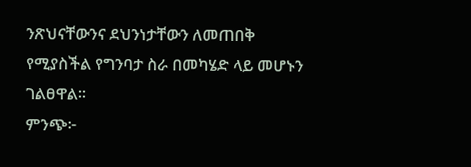ንጽህናቸውንና ደህንነታቸውን ለመጠበቅ የሚያስችል የግንባታ ስራ በመካሄድ ላይ መሆኑን ገልፀዋል፡፡
ምንጭ፦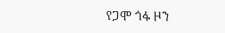የጋሞ ጎፋ ዞን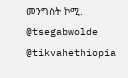መንግስት ኮሚ.
@tsegabwolde @tikvahethiopia